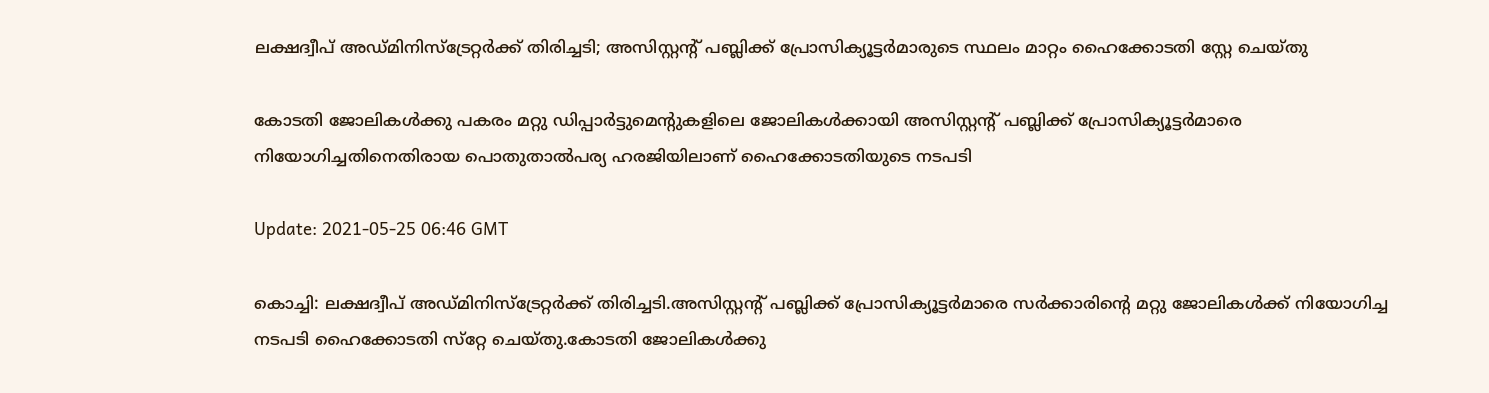ലക്ഷദ്വീപ് അഡ്മിനിസ്‌ട്രേറ്റര്‍ക്ക് തിരിച്ചടി; അസിസ്റ്റന്റ് പബ്ലിക്ക് പ്രോസിക്യൂട്ടര്‍മാരുടെ സ്ഥലം മാറ്റം ഹൈക്കോടതി സ്റ്റേ ചെയ്തു

കോടതി ജോലികള്‍ക്കു പകരം മറ്റു ഡിപ്പാര്‍ട്ടുമെന്റുകളിലെ ജോലികള്‍ക്കായി അസിസ്റ്റന്റ് പബ്ലിക്ക് പ്രോസിക്യൂട്ടര്‍മാരെ നിയോഗിച്ചതിനെതിരായ പൊതുതാല്‍പര്യ ഹരജിയിലാണ് ഹൈക്കോടതിയുടെ നടപടി

Update: 2021-05-25 06:46 GMT

കൊച്ചി: ലക്ഷദ്വീപ് അഡ്മിനിസ്‌ട്രേറ്റര്‍ക്ക് തിരിച്ചടി.അസിസ്റ്റന്റ് പബ്ലിക്ക് പ്രോസിക്യൂട്ടര്‍മാരെ സര്‍ക്കാരിന്റെ മറ്റു ജോലികള്‍ക്ക് നിയോഗിച്ച നടപടി ഹൈക്കോടതി സ്‌റ്റേ ചെയ്തു.കോടതി ജോലികള്‍ക്കു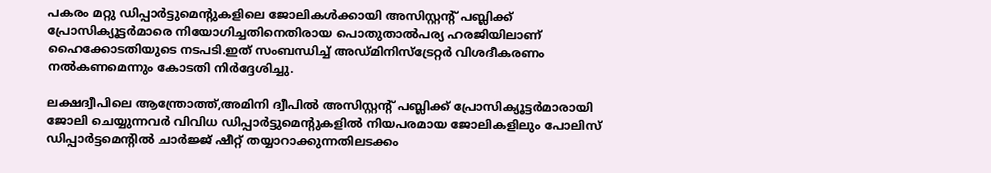പകരം മറ്റു ഡിപ്പാര്‍ട്ടുമെന്റുകളിലെ ജോലികള്‍ക്കായി അസിസ്റ്റന്റ് പബ്ലിക്ക് പ്രോസിക്യൂട്ടര്‍മാരെ നിയോഗിച്ചതിനെതിരായ പൊതുതാല്‍പര്യ ഹരജിയിലാണ് ഹൈക്കോടതിയുടെ നടപടി.ഇത് സംബന്ധിച്ച് അഡ്മിനിസ്‌ട്രേറ്റര്‍ വിശദീകരണം നല്‍കണമെന്നും കോടതി നിര്‍ദ്ദേശിച്ചു.

ലക്ഷദ്വീപിലെ ആന്ത്രോത്ത്,അമിനി ദ്വീപില്‍ അസിസ്റ്റന്റ് പബ്ലിക്ക് പ്രോസിക്യൂട്ടര്‍മാരായി ജോലി ചെയ്യുന്നവര്‍ വിവിധ ഡിപ്പാര്‍ട്ടുമെന്റുകളില്‍ നിയപരമായ ജോലികളിലും പോലിസ് ഡിപ്പാര്‍ട്ടമെന്റില്‍ ചാര്‍ജ്ജ് ഷീറ്റ് തയ്യാറാക്കുന്നതിലടക്കം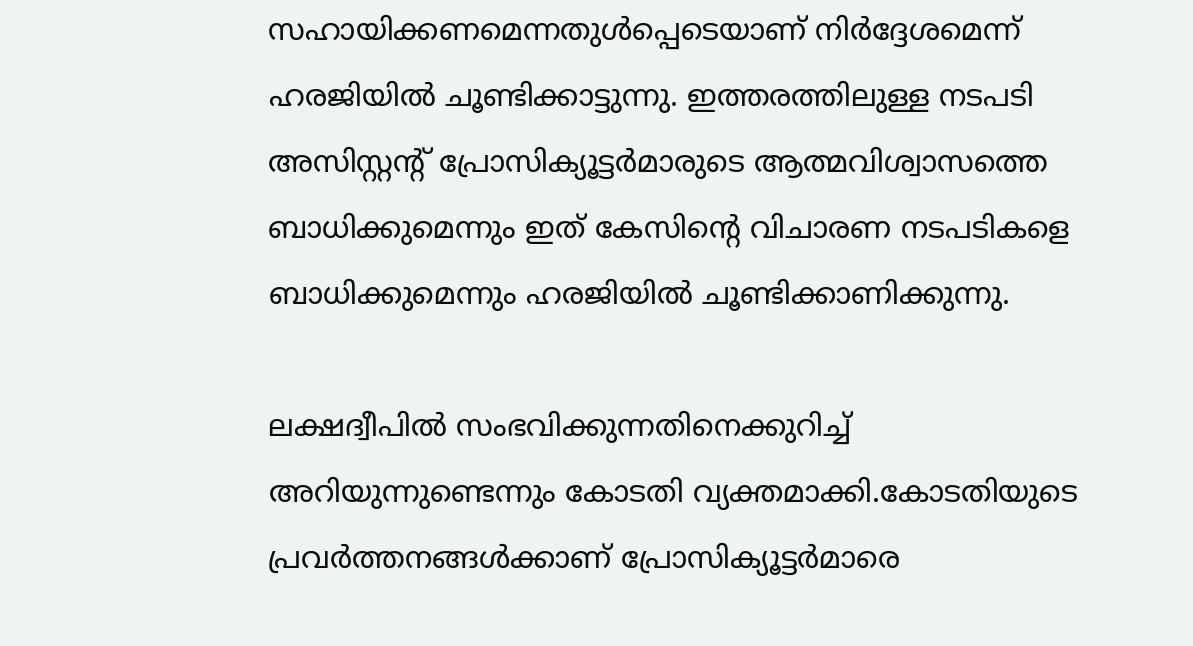സഹായിക്കണമെന്നതുള്‍പ്പെടെയാണ് നിര്‍ദ്ദേശമെന്ന് ഹരജിയില്‍ ചൂണ്ടിക്കാട്ടുന്നു. ഇത്തരത്തിലുള്ള നടപടി അസിസ്റ്റന്റ് പ്രോസിക്യൂട്ടര്‍മാരുടെ ആത്മവിശ്വാസത്തെ ബാധിക്കുമെന്നും ഇത് കേസിന്റെ വിചാരണ നടപടികളെ ബാധിക്കുമെന്നും ഹരജിയില്‍ ചൂണ്ടിക്കാണിക്കുന്നു.

ലക്ഷദ്വീപില്‍ സംഭവിക്കുന്നതിനെക്കുറിച്ച് അറിയുന്നുണ്ടെന്നും കോടതി വ്യക്തമാക്കി.കോടതിയുടെ പ്രവര്‍ത്തനങ്ങള്‍ക്കാണ് പ്രോസിക്യൂട്ടര്‍മാരെ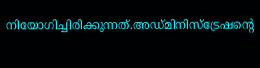നിയോഗിച്ചിരിക്കുന്നത്.അഡ്മിനിസ്‌ട്രേഷന്റെ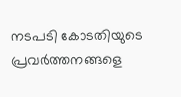നടപടി കോടതിയുടെ പ്രവര്‍ത്തനങ്ങളെ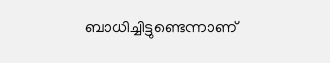ബാധിച്ചിട്ടുണ്ടെന്നാണ്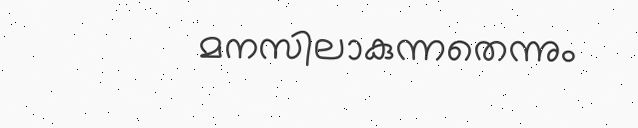മനസിലാകുന്നതെന്നും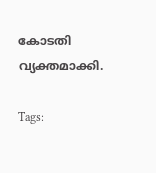കോടതി വ്യക്തമാക്കി.

Tags: